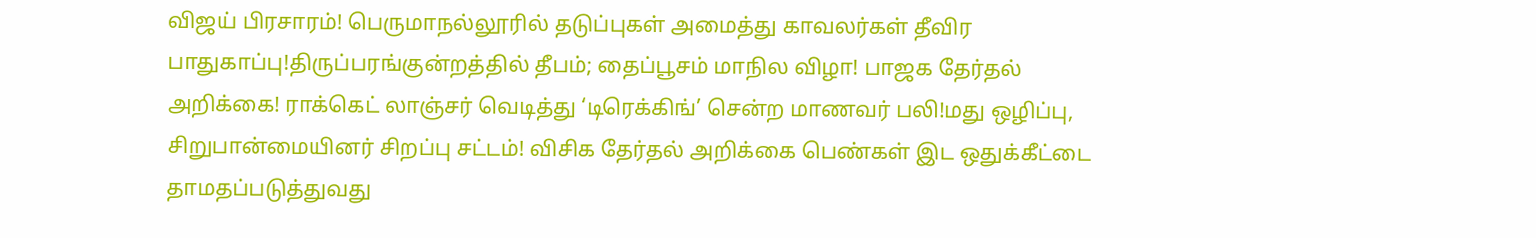விஜய் பிரசாரம்! பெருமாநல்லூரில் தடுப்புகள் அமைத்து காவலர்கள் தீவிர பாதுகாப்பு!திருப்பரங்குன்றத்தில் தீபம்; தைப்பூசம் மாநில விழா! பாஜக தேர்தல் அறிக்கை! ராக்கெட் லாஞ்சர் வெடித்து ‘டிரெக்கிங்’ சென்ற மாணவர் பலி!மது ஒழிப்பு, சிறுபான்மையினர் சிறப்பு சட்டம்! விசிக தேர்தல் அறிக்கை பெண்கள் இட ஒதுக்கீட்டை தாமதப்படுத்துவது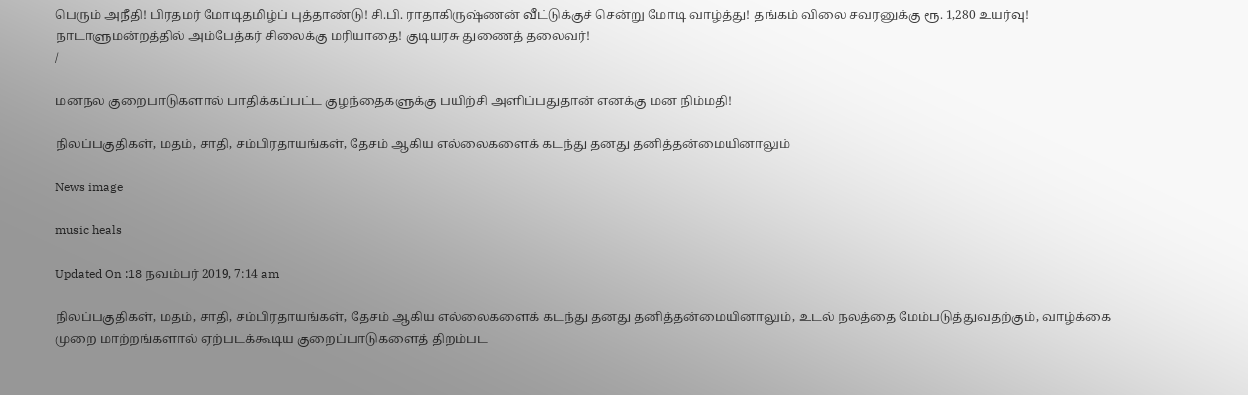பெரும் அநீதி! பிரதமர் மோடிதமிழ்ப் புத்தாண்டு! சி.பி. ராதாகிருஷ்ணன் வீட்டுக்குச் சென்று மோடி வாழ்த்து! தங்கம் விலை சவரனுக்கு ரூ. 1,280 உயர்வு! நாடாளுமன்றத்தில் அம்பேத்கர் சிலைக்கு மரியாதை! குடியரசு துணைத் தலைவர்!
/

மனநல குறைபாடுகளால் பாதிக்கப்பட்ட குழந்தைகளுக்கு பயிற்சி அளிப்பதுதான் எனக்கு மன நிம்மதி!

நிலப்பகுதிகள், மதம், சாதி, சம்பிரதாயங்கள், தேசம் ஆகிய எல்லைகளைக் கடந்து தனது தனித்தன்மையினாலும்

News image

music heals

Updated On :18 நவம்பர் 2019, 7:14 am

நிலப்பகுதிகள், மதம், சாதி, சம்பிரதாயங்கள், தேசம் ஆகிய எல்லைகளைக் கடந்து தனது தனித்தன்மையினாலும், உடல் நலத்தை மேம்படுத்துவதற்கும், வாழ்க்கை முறை மாற்றங்களால் ஏற்படக்கூடிய குறைப்பாடுகளைத் திறம்பட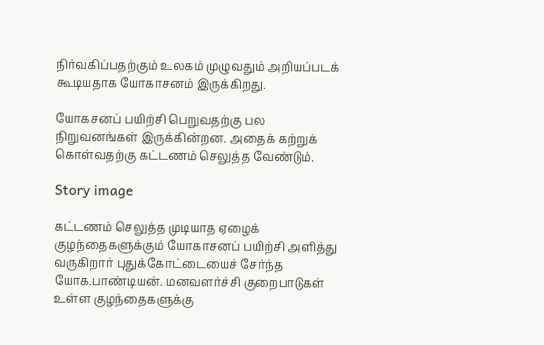நிர்வகிப்பதற்கும் உலகம் முழுவதும் அறியப்படக் கூடியதாக யோகாசனம் இருக்கிறது.

யோகசனப் பயிற்சி பெறுவதற்கு பல நிறுவனங்கள் இருக்கின்றன. அதைக் கற்றுக் கொள்வதற்கு கட்டணம் செலுத்த வேண்டும்.

Story image

கட்டணம் செலுத்த முடியாத ஏழைக் குழந்தைகளுக்கும் யோகாசனப் பயிற்சி அளித்து வருகிறார் புதுக்கோட்டையைச் சேர்ந்த யோக.பாண்டியன். மனவளர்ச்சி குறைபாடுகள் உள்ள குழந்தைகளுக்கு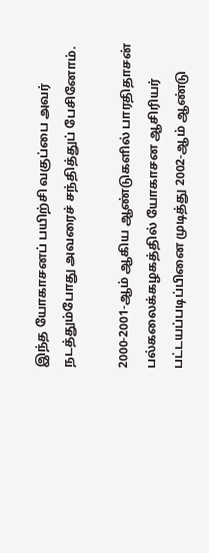இந்த யோகாசனப் பயிற்சி வகுப்பை அவர் நடத்தும்போது அவரைச் சந்தித்துப் பேசினோம்.

2000-2001-ஆம் ஆகிய ஆண்டுகளில் பாரதிதாசன் பல்கலைக்கழகத்தில் யோகாசன ஆசிரியர் பட்டயப்படிப்பினை முடித்து 2002-ஆம் ஆண்டு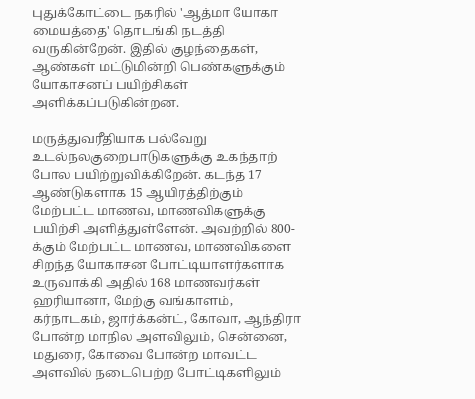புதுக்கோட்டை நகரில் 'ஆத்மா யோகா மையத்தை' தொடங்கி நடத்தி வருகின்றேன். இதில் குழந்தைகள், ஆண்கள் மட்டுமின்றி பெண்களுக்கும் யோகாசனப் பயிற்சிகள் அளிக்கப்படுகின்றன.

மருத்துவரீதியாக பல்வேறு உடல்நலகுறைபாடுகளுக்கு உகந்தாற் போல பயிற்றுவிக்கிறேன். கடந்த 17 ஆண்டுகளாக 15 ஆயிரத்திற்கும் மேற்பட்ட மாணவ, மாணவிகளுக்கு பயிற்சி அளித்துள்ளேன். அவற்றில் 800-க்கும் மேற்பட்ட மாணவ, மாணவிகளை சிறந்த யோகாசன போட்டியாளர்களாக உருவாக்கி அதில் 168 மாணவர்கள் ஹரியானா, மேற்கு வங்காளம், கர்நாடகம், ஜார்க்கன்ட், கோவா, ஆந்திரா போன்ற மாநில அளவிலும், சென்னை, மதுரை, கோவை போன்ற மாவட்ட அளவில் நடைபெற்ற போட்டிகளிலும்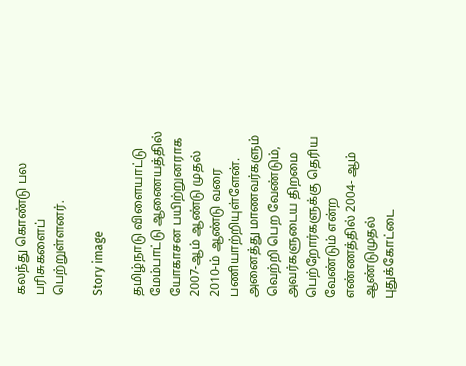கலந்து கொண்டு பல பரிசுகளைப் பெற்றுள்ளனர்.

Story image

தமிழ்நாடு விளையாட்டு மேம்பாட்டு ஆணையத்தில் யோகாசன பயிற்றுனராக 2007-ஆம் ஆண்டு முதல் 2010-ம் ஆண்டு வரை பணியாற்றியுள்ளேன். அனைத்து மாணவர்களும் வெற்றி பெற வேண்டும், அவர்களுடைய திறமை பெற்றோர்களுக்கு தெரிய வேண்டும் என்ற எண்ணத்தில் 2004- ஆம் ஆண்டுமுதல் புதுக்கோட்டை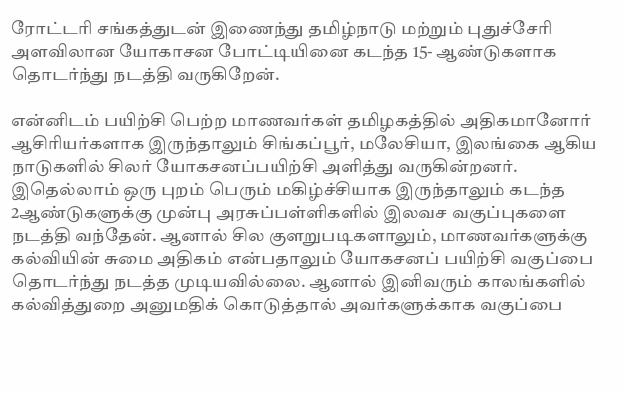ரோட்டரி சங்கத்துடன் இணைந்து தமிழ்நாடு மற்றும் புதுச்சேரி அளவிலான யோகாசன போட்டியினை கடந்த 15- ஆண்டுகளாக தொடர்ந்து நடத்தி வருகிறேன்.

என்னிடம் பயிற்சி பெற்ற மாணவர்கள் தமிழகத்தில் அதிகமானோர் ஆசிரியர்களாக இருந்தாலும் சிங்கப்பூர், மலேசியா, இலங்கை ஆகிய நாடுகளில் சிலர் யோகசனப்பயிற்சி அளித்து வருகின்றனர். இதெல்லாம் ஒரு புறம் பெரும் மகிழ்ச்சியாக இருந்தாலும் கடந்த 2ஆண்டுகளுக்கு முன்பு அரசுப்பள்ளிகளில் இலவச வகுப்புகளை நடத்தி வந்தேன். ஆனால் சில குளறுபடிகளாலும், மாணவர்களுக்கு கல்வியின் சுமை அதிகம் என்பதாலும் யோகசனப் பயிற்சி வகுப்பை தொடர்ந்து நடத்த முடியவில்லை. ஆனால் இனிவரும் காலங்களில் கல்வித்துறை அனுமதிக் கொடுத்தால் அவர்களுக்காக வகுப்பை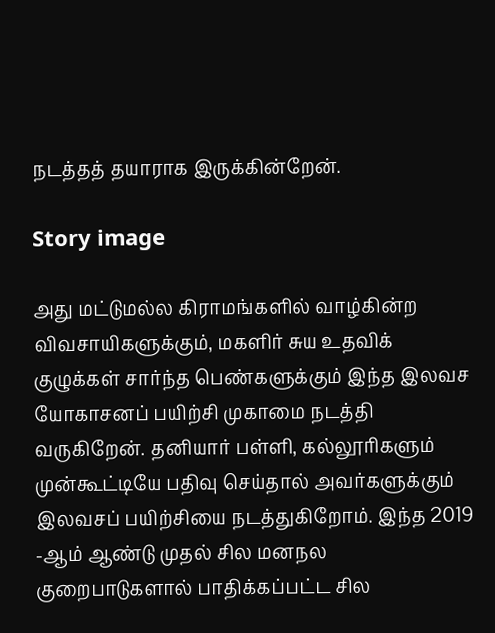நடத்தத் தயாராக இருக்கின்றேன்.

Story image

அது மட்டுமல்ல கிராமங்களில் வாழ்கின்ற விவசாயிகளுக்கும், மகளிர் சுய உதவிக் குழுக்கள் சார்ந்த பெண்களுக்கும் இந்த இலவச யோகாசனப் பயிற்சி முகாமை நடத்தி வருகிறேன். தனியார் பள்ளி, கல்லூரிகளும் முன்கூட்டியே பதிவு செய்தால் அவர்களுக்கும் இலவசப் பயிற்சியை நடத்துகிறோம். இந்த 2019 -ஆம் ஆண்டு முதல் சில மனநல குறைபாடுகளால் பாதிக்கப்பட்ட சில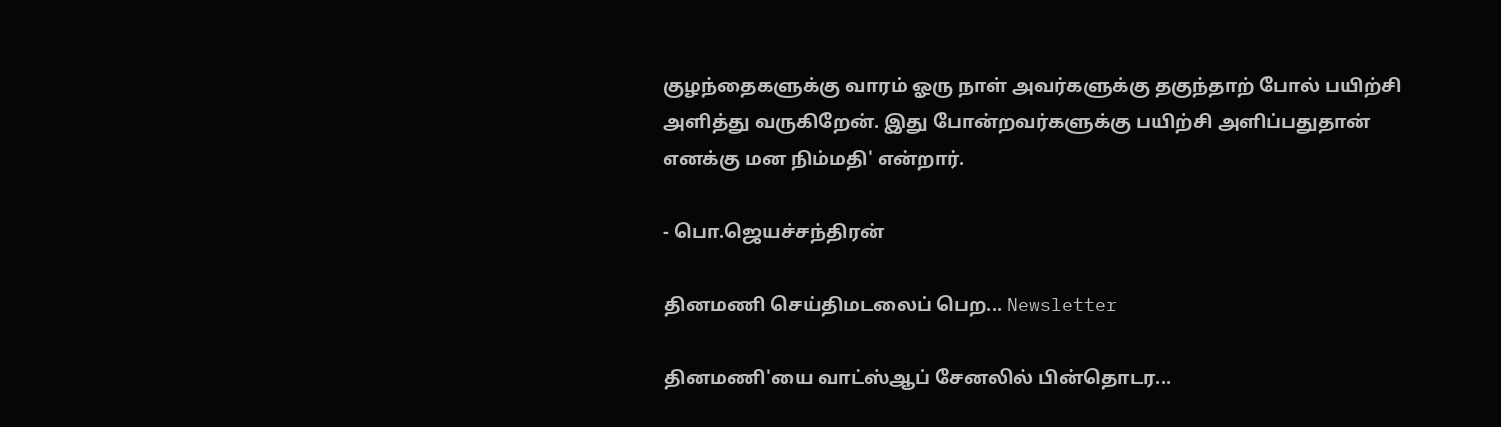குழந்தைகளுக்கு வாரம் ஓரு நாள் அவர்களுக்கு தகுந்தாற் போல் பயிற்சி அளித்து வருகிறேன். இது போன்றவர்களுக்கு பயிற்சி அளிப்பதுதான் எனக்கு மன நிம்மதி' என்றார்.

- பொ.ஜெயச்சந்திரன்

தினமணி செய்திமடலைப் பெற... Newsletter

தினமணி'யை வாட்ஸ்ஆப் சேனலில் பின்தொடர...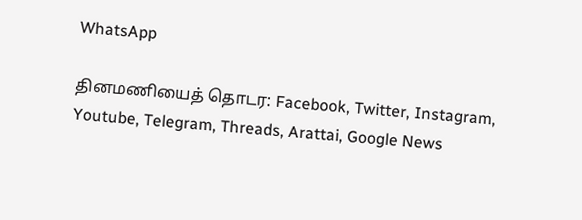WhatsApp

தினமணியைத் தொடர: Facebook, Twitter, Instagram, Youtube, Telegram, Threads, Arattai, Google News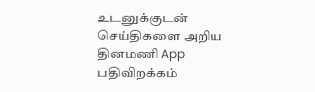உடனுக்குடன் செய்திகளை அறிய தினமணி App பதிவிறக்கம்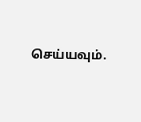செய்யவும்.